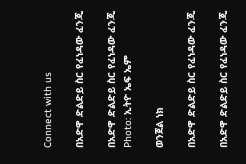Connect with us

በአድዋ ድልድይ ስር የፈነዳው ፈንጂ

በአድዋ ድልድይ ስር የፈነዳው ፈንጂ
Photo: ኢትዮ ኤፍ ኤም

ወንጀል ነክ

በአድዋ ድልድይ ስር የፈነዳው ፈንጂ

በአድዋ ድልድይ ስር የፈነዳው ፈንጂ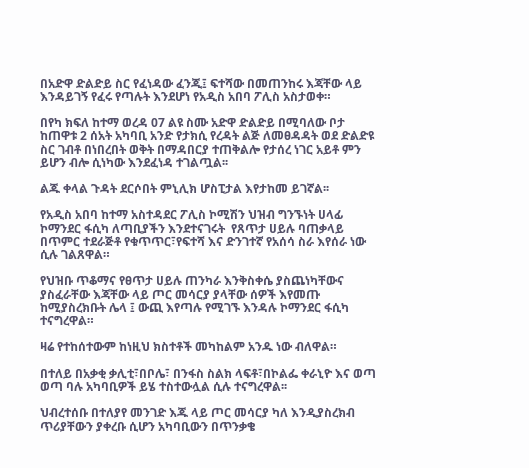በአድዋ ድልድይ ስር የፈነዳው ፈንጂ፤ ፍተሻው በመጠንከሩ እጃቸው ላይ እንዳይገኝ የፈሩ የጣሉት እንደሆነ የአዲስ አበባ ፖሊስ አስታወቀ።

በየካ ክፍለ ከተማ ወረዳ 07 ልዩ ስሙ አድዋ ድልድይ በሚባለው ቦታ ከጠዋቱ 2 ሰአት አካባቢ አንድ የታክሲ የረዳት ልጅ ለመፀዳዳት ወደ ድልድዩ ስር ገብቶ በነበረበት ወቅት በማዳበርያ ተጠቅልሎ የታሰረ ነገር አይቶ ምን ይሆን ብሎ ሲነካው እንደፈነዳ ተገልጧል፡፡

ልጁ ቀላል ጉዳት ደርሶበት ምኒሊክ ሆስፒታል እየታከመ ይገኛል፡፡

የአዲስ አበባ ከተማ አስተዳደር ፖሊስ ኮሚሽን ህዝብ ግንኙነት ሀላፊ ኮማንደር ፋሲካ ለጣቢያችን እንደተናገሩት  የጸጥታ ሀይሉ ባጠቃላይ በጥምር ተደራጅቶ የቁጥጥር፣የፍተሻ እና ድንገተኛ የአሰሳ ስራ እየሰራ ነው ሲሉ ገልጸዋል።

የህዝቡ ጥቆማና የፀጥታ ሀይሉ ጠንካራ እንቅስቀሴ ያስጨነካቸውና ያስፈራቸው እጃቸው ላይ ጦር መሳርያ ያላቸው ሰዎች እየመጡ ከሚያስረክቡት ሌላ ፤ ውጪ እየጣሉ የሚገኙ እንዳሉ ኮማንደር ፋሲካ ተናግረዋል።

ዛሬ የተከሰተውም ከነዚህ ክስተቶች መካከልም አንዱ ነው ብለዋል።

በተለይ በአቃቂ ቃሊቲ፣በቦሌ፣ በንፋስ ስልክ ላፍቶ፣በኮልፌ ቀራኒዮ እና ወጣ ወጣ ባሉ አካባቢዎች ይሄ ተስተውሏል ሲሉ ተናግረዋል፡፡

ህብረተሰቡ በተለያየ መንገድ እጁ ላይ ጦር መሳርያ ካለ እንዲያስረክብ ጥሪያቸውን ያቀረቡ ሲሆን አካባቢውን በጥንቃቄ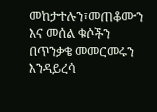መከታተሉን፣መጠቆሙን እና መሰል ቁሶችን በጥንቃቄ መመርመሩን እንዳይረሳ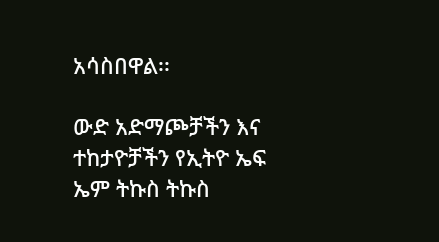አሳስበዋል፡፡

ውድ አድማጮቻችን እና ተከታዮቻችን የኢትዮ ኤፍ ኤም ትኩስ ትኩስ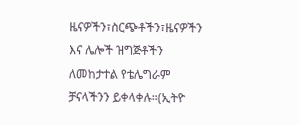ዜናዎችን፣ስርጭቶችን፣ዜናዎችን እና ሌሎች ዝግጅቶችን ለመከታተል የቴሌግራም ቻናላችንን ይቀላቀሉ።(ኢትዮ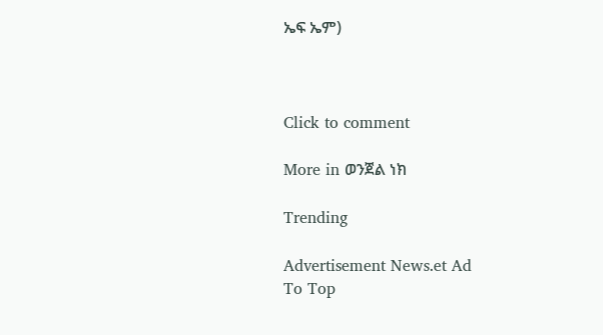ኤፍ ኤም)



Click to comment

More in ወንጀል ነክ

Trending

Advertisement News.et Ad
To Top